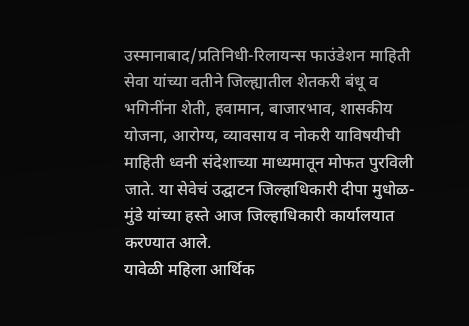उस्मानाबाद/प्रतिनिधी-रिलायन्स फाउंडेशन माहिती सेवा यांच्या वतीने जिल्ह्यातील शेतकरी बंधू व भगिनींना शेती, हवामान, बाजारभाव, शासकीय योजना, आरोग्य, व्यावसाय व नोकरी याविषयीची माहिती ध्वनी संदेशाच्या माध्यमातून मोफत पुरविली जाते. या सेवेचं उद्घाटन जिल्हाधिकारी दीपा मुधोळ-मुंडे यांच्या हस्ते आज जिल्हाधिकारी कार्यालयात करण्यात आले.
यावेळी महिला आर्थिक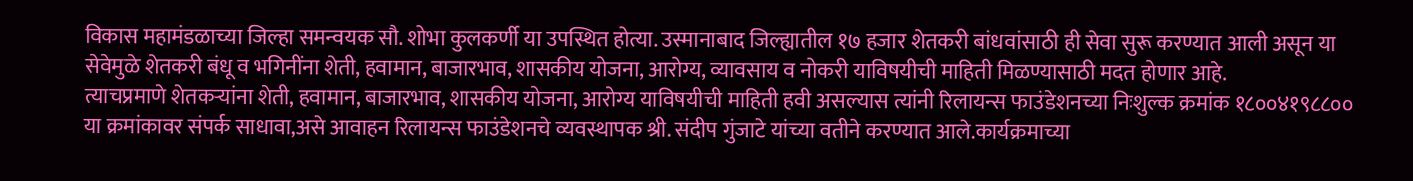विकास महामंडळाच्या जिल्हा समन्वयक सौ. शोभा कुलकर्णी या उपस्थित होत्या. उस्मानाबाद जिल्ह्यातील १७ हजार शेतकरी बांधवांसाठी ही सेवा सुरू करण्यात आली असून या सेवेमुळे शेतकरी बंधू व भगिनींना शेती, हवामान, बाजारभाव, शासकीय योजना, आरोग्य, व्यावसाय व नोकरी याविषयीची माहिती मिळण्यासाठी मदत होणार आहे.
त्याचप्रमाणे शेतकऱ्यांना शेती, हवामान, बाजारभाव, शासकीय योजना, आरोग्य याविषयीची माहिती हवी असल्यास त्यांनी रिलायन्स फाउंडेशनच्या निःशुल्क क्रमांक १८००४१९८८०० या क्रमांकावर संपर्क साधावा,असे आवाहन रिलायन्स फाउंडेशनचे व्यवस्थापक श्री. संदीप गुंजाटे यांच्या वतीने करण्यात आले.कार्यक्रमाच्या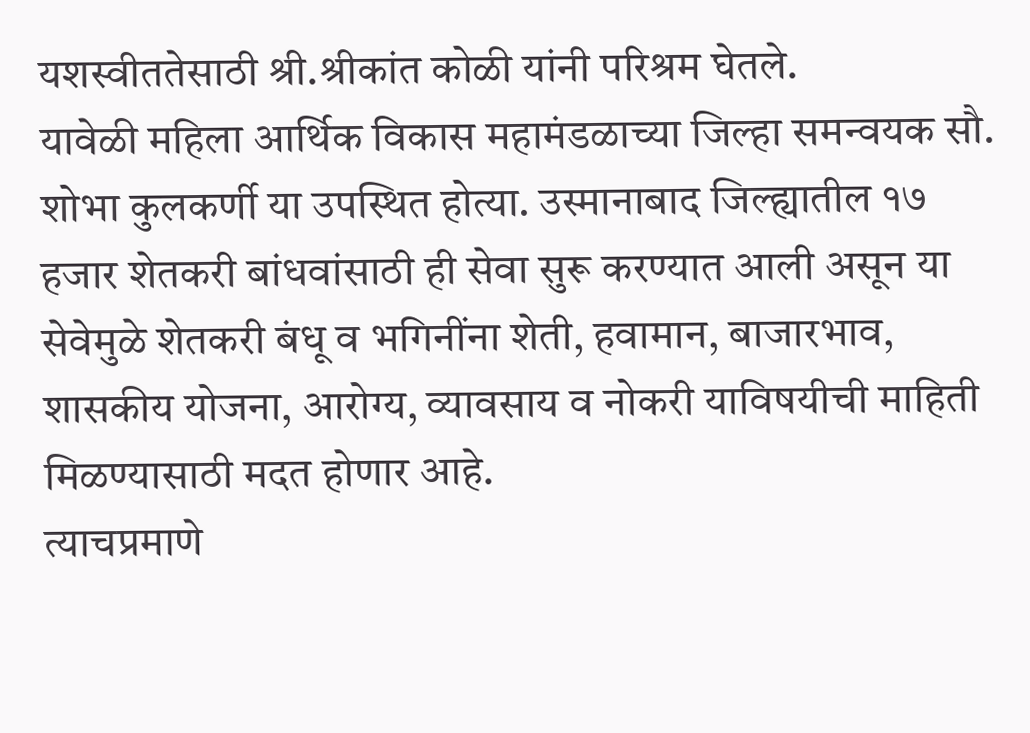यशस्वीततेसाठी श्री.श्रीकांत कोळी यांनी परिश्रम घेतले.
यावेळी महिला आर्थिक विकास महामंडळाच्या जिल्हा समन्वयक सौ. शोभा कुलकर्णी या उपस्थित होत्या. उस्मानाबाद जिल्ह्यातील १७ हजार शेतकरी बांधवांसाठी ही सेवा सुरू करण्यात आली असून या सेवेमुळे शेतकरी बंधू व भगिनींना शेती, हवामान, बाजारभाव, शासकीय योजना, आरोग्य, व्यावसाय व नोकरी याविषयीची माहिती मिळण्यासाठी मदत होणार आहे.
त्याचप्रमाणे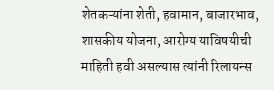शेतकऱ्यांना शेती, हवामान, बाजारभाव, शासकीय योजना, आरोग्य याविषयीची माहिती हवी असल्यास त्यांनी रिलायन्स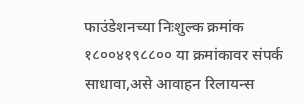फाउंडेशनच्या निःशुल्क क्रमांक १८००४१९८८०० या क्रमांकावर संपर्क साधावा,असे आवाहन रिलायन्स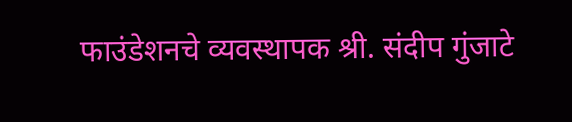फाउंडेशनचे व्यवस्थापक श्री. संदीप गुंजाटे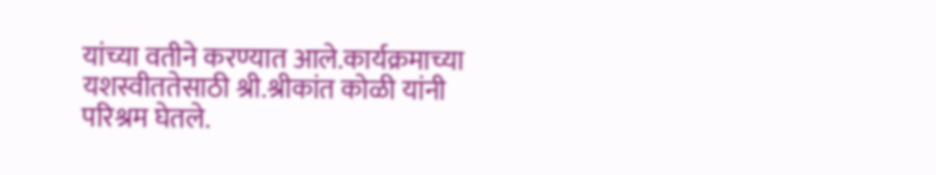यांच्या वतीने करण्यात आले.कार्यक्रमाच्या यशस्वीततेसाठी श्री.श्रीकांत कोळी यांनी परिश्रम घेतले.